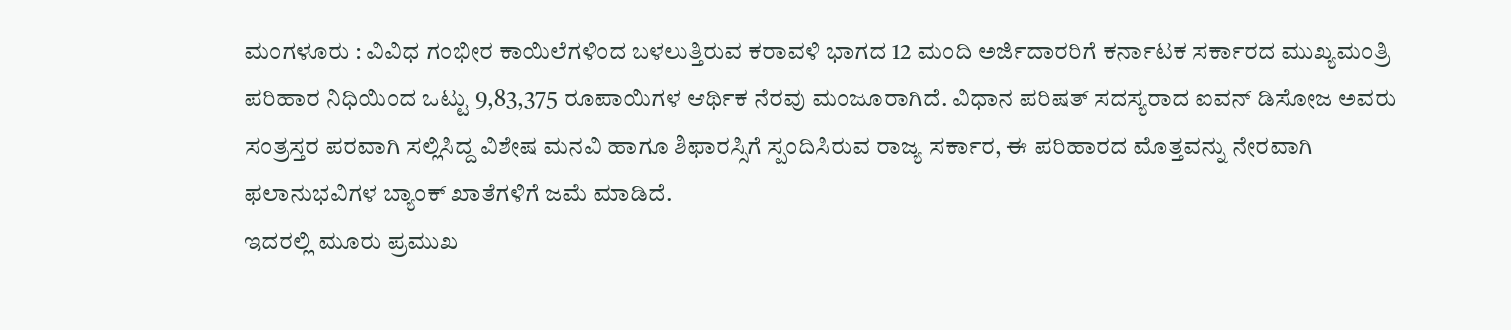ಮಂಗಳೂರು : ವಿವಿಧ ಗಂಭೀರ ಕಾಯಿಲೆಗಳಿಂದ ಬಳಲುತ್ತಿರುವ ಕರಾವಳಿ ಭಾಗದ 12 ಮಂದಿ ಅರ್ಜಿದಾರರಿಗೆ ಕರ್ನಾಟಕ ಸರ್ಕಾರದ ಮುಖ್ಯಮಂತ್ರಿ ಪರಿಹಾರ ನಿಧಿಯಿಂದ ಒಟ್ಟು 9,83,375 ರೂಪಾಯಿಗಳ ಆರ್ಥಿಕ ನೆರವು ಮಂಜೂರಾಗಿದೆ. ವಿಧಾನ ಪರಿಷತ್ ಸದಸ್ಯರಾದ ಐವನ್ ಡಿಸೋಜ ಅವರು ಸಂತ್ರಸ್ತರ ಪರವಾಗಿ ಸಲ್ಲಿಸಿದ್ದ ವಿಶೇಷ ಮನವಿ ಹಾಗೂ ಶಿಫಾರಸ್ಸಿಗೆ ಸ್ಪಂದಿಸಿರುವ ರಾಜ್ಯ ಸರ್ಕಾರ, ಈ ಪರಿಹಾರದ ಮೊತ್ತವನ್ನು ನೇರವಾಗಿ ಫಲಾನುಭವಿಗಳ ಬ್ಯಾಂಕ್ ಖಾತೆಗಳಿಗೆ ಜಮೆ ಮಾಡಿದೆ.
ಇದರಲ್ಲಿ ಮೂರು ಪ್ರಮುಖ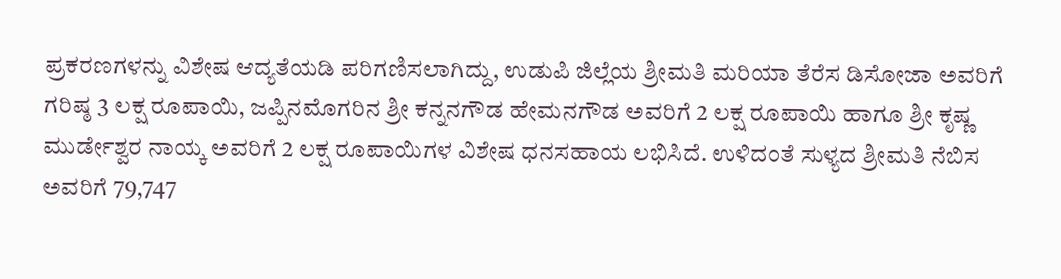ಪ್ರಕರಣಗಳನ್ನು ವಿಶೇಷ ಆದ್ಯತೆಯಡಿ ಪರಿಗಣಿಸಲಾಗಿದ್ದು, ಉಡುಪಿ ಜಿಲ್ಲೆಯ ಶ್ರೀಮತಿ ಮರಿಯಾ ತೆರೆಸ ಡಿಸೋಜಾ ಅವರಿಗೆ ಗರಿಷ್ಠ 3 ಲಕ್ಷ ರೂಪಾಯಿ, ಜಪ್ಪಿನಮೊಗರಿನ ಶ್ರೀ ಕನ್ನನಗೌಡ ಹೇಮನಗೌಡ ಅವರಿಗೆ 2 ಲಕ್ಷ ರೂಪಾಯಿ ಹಾಗೂ ಶ್ರೀ ಕೃಷ್ಣ ಮುರ್ಡೇಶ್ವರ ನಾಯ್ಕ ಅವರಿಗೆ 2 ಲಕ್ಷ ರೂಪಾಯಿಗಳ ವಿಶೇಷ ಧನಸಹಾಯ ಲಭಿಸಿದೆ. ಉಳಿದಂತೆ ಸುಳ್ಯದ ಶ್ರೀಮತಿ ನೆಬಿಸ ಅವರಿಗೆ 79,747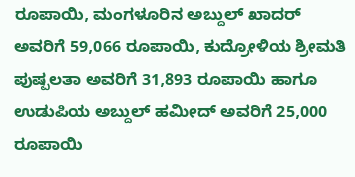ರೂಪಾಯಿ, ಮಂಗಳೂರಿನ ಅಬ್ದುಲ್ ಖಾದರ್ ಅವರಿಗೆ 59,066 ರೂಪಾಯಿ, ಕುದ್ರೋಳಿಯ ಶ್ರೀಮತಿ ಪುಷ್ಪಲತಾ ಅವರಿಗೆ 31,893 ರೂಪಾಯಿ ಹಾಗೂ ಉಡುಪಿಯ ಅಬ್ದುಲ್ ಹಮೀದ್ ಅವರಿಗೆ 25,000 ರೂಪಾಯಿ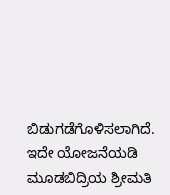ಬಿಡುಗಡೆಗೊಳಿಸಲಾಗಿದೆ.
ಇದೇ ಯೋಜನೆಯಡಿ ಮೂಡಬಿದ್ರಿಯ ಶ್ರೀಮತಿ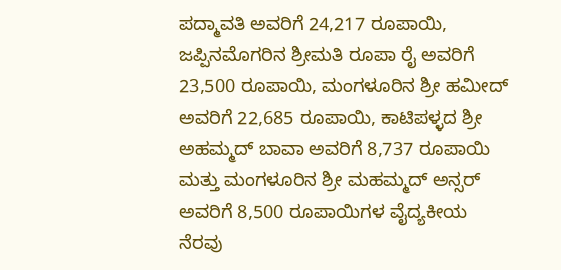ಪದ್ಮಾವತಿ ಅವರಿಗೆ 24,217 ರೂಪಾಯಿ, ಜಪ್ಪಿನಮೊಗರಿನ ಶ್ರೀಮತಿ ರೂಪಾ ರೈ ಅವರಿಗೆ 23,500 ರೂಪಾಯಿ, ಮಂಗಳೂರಿನ ಶ್ರೀ ಹಮೀದ್ ಅವರಿಗೆ 22,685 ರೂಪಾಯಿ, ಕಾಟಿಪಳ್ಳದ ಶ್ರೀ ಅಹಮ್ಮದ್ ಬಾವಾ ಅವರಿಗೆ 8,737 ರೂಪಾಯಿ ಮತ್ತು ಮಂಗಳೂರಿನ ಶ್ರೀ ಮಹಮ್ಮದ್ ಅನ್ಸರ್ ಅವರಿಗೆ 8,500 ರೂಪಾಯಿಗಳ ವೈದ್ಯಕೀಯ ನೆರವು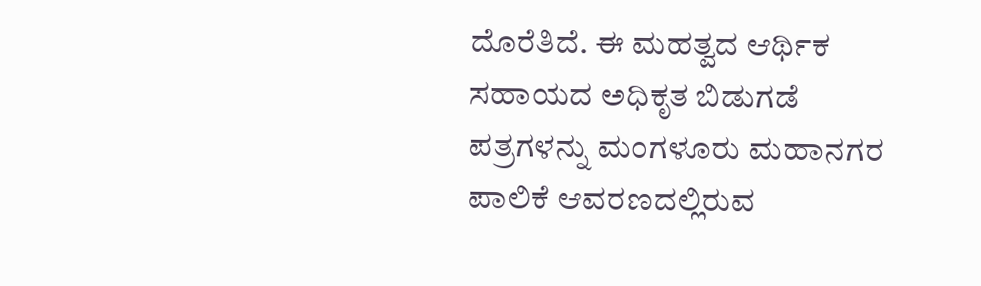ದೊರೆತಿದೆ. ಈ ಮಹತ್ವದ ಆರ್ಥಿಕ ಸಹಾಯದ ಅಧಿಕೃತ ಬಿಡುಗಡೆ ಪತ್ರಗಳನ್ನು ಮಂಗಳೂರು ಮಹಾನಗರ ಪಾಲಿಕೆ ಆವರಣದಲ್ಲಿರುವ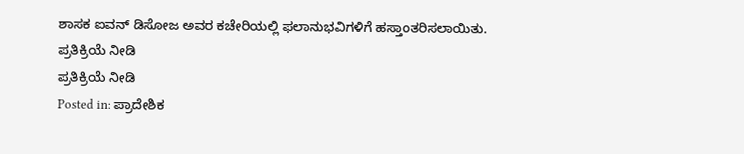ಶಾಸಕ ಐವನ್ ಡಿಸೋಜ ಅವರ ಕಚೇರಿಯಲ್ಲಿ ಫಲಾನುಭವಿಗಳಿಗೆ ಹಸ್ತಾಂತರಿಸಲಾಯಿತು.
ಪ್ರತಿಕ್ರಿಯೆ ನೀಡಿ
ಪ್ರತಿಕ್ರಿಯೆ ನೀಡಿ
Posted in: ಪ್ರಾದೇಶಿಕ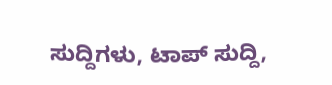ಸುದ್ದಿಗಳು, ಟಾಪ್ ಸುದ್ದಿ,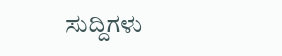ಸುದ್ದಿಗಳು